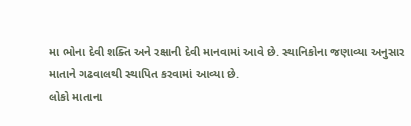મા ભોના દેવી શક્તિ અને રક્ષાની દેવી માનવામાં આવે છે. સ્થાનિકોના જણાવ્યા અનુસાર માતાને ગઢવાલથી સ્થાપિત કરવામાં આવ્યા છે.
લોકો માતાના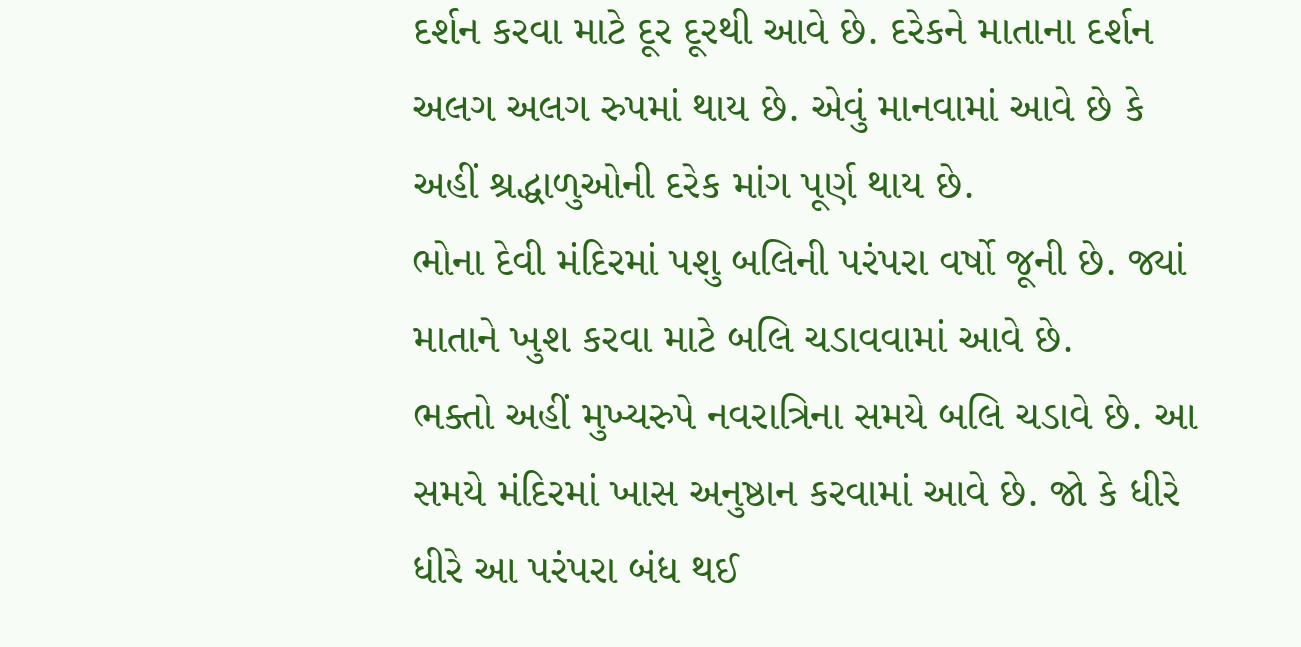દર્શન કરવા માટે દૂર દૂરથી આવે છે. દરેકને માતાના દર્શન અલગ અલગ રુપમાં થાય છે. એવું માનવામાં આવે છે કે અહીં શ્રદ્ધાળુઓની દરેક માંગ પૂર્ણ થાય છે.
ભોના દેવી મંદિરમાં પશુ બલિની પરંપરા વર્ષો જૂની છે. જ્યાં માતાને ખુશ કરવા માટે બલિ ચડાવવામાં આવે છે.
ભક્તો અહીં મુખ્યરુપે નવરાત્રિના સમયે બલિ ચડાવે છે. આ સમયે મંદિરમાં ખાસ અનુષ્ઠાન કરવામાં આવે છે. જો કે ધીરે ધીરે આ પરંપરા બંધ થઈ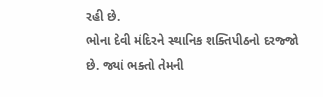રહી છે.
ભોના દેવી મંદિરને સ્થાનિક શક્તિપીઠનો દરજ્જો છે. જ્યાં ભક્તો તેમની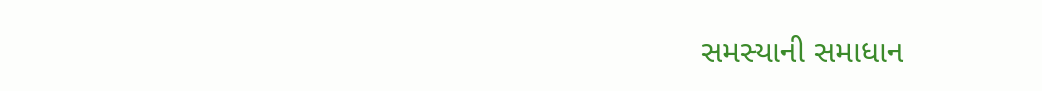સમસ્યાની સમાધાન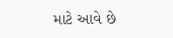માટે આવે છે